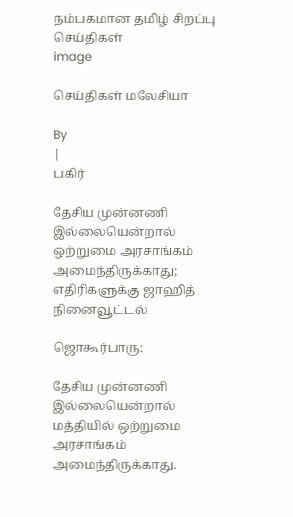நம்பகமான தமிழ் சிறப்பு செய்திகள்
image

செய்திகள் மலேசியா

By
|
பகிர்

தேசிய முன்னணி இல்லையென்றால் ஒற்றுமை அரசாங்கம் அமைந்திருக்காது; எதிரிகளுக்கு ஜாஹித் நினைவூட்டல்

ஜொகூர்பாரு:

தேசிய முன்னணி இல்லையென்றால் மத்தியில் ஒற்றுமை அரசாங்கம் அமைந்திருக்காது.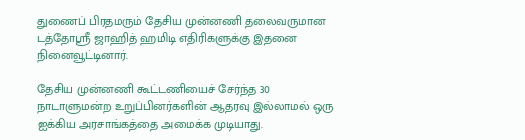துணைப் பிரதமரும் தேசிய முன்னணி தலைவருமான டத்தோஸ்ரீ ஜாஹித் ஹமிடி எதிரிகளுக்கு இதனை நினைவூட்டினார்.

தேசிய முன்னணி கூட்டணியைச் சேர்ந்த 30 நாடாளுமன்ற உறுப்பினர்களின் ஆதரவு இல்லாமல் ஒரு ஐக்கிய அரசாங்கத்தை அமைக்க முடியாது.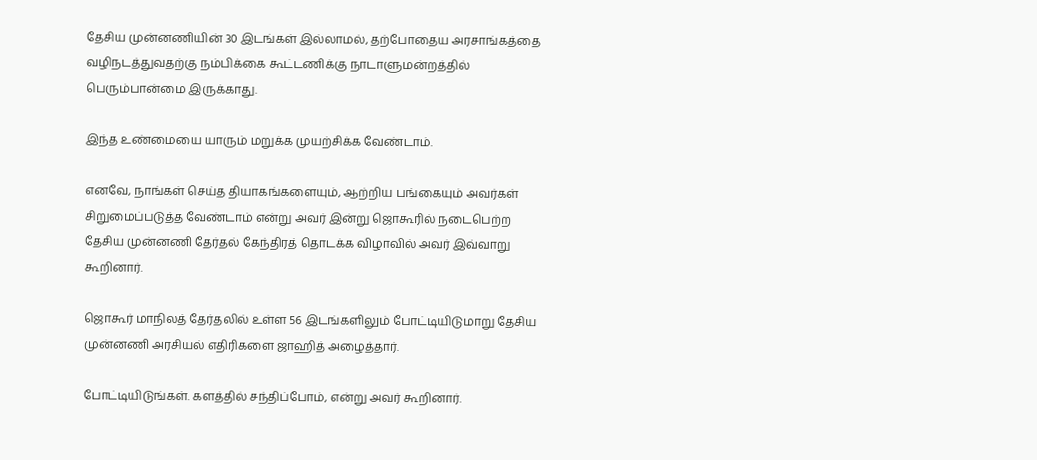தேசிய முன்னணியின் 30 இடங்கள் இல்லாமல், தற்போதைய அரசாங்கத்தை வழிநடத்துவதற்கு நம்பிக்கை கூட்டணிக்கு நாடாளுமன்றத்தில் பெரும்பான்மை இருக்காது.

இந்த உண்மையை யாரும் மறுக்க முயற்சிக்க வேண்டாம்.

எனவே, நாங்கள் செய்த தியாகங்களையும், ஆற்றிய பங்கையும் அவர்கள் சிறுமைப்படுத்த வேண்டாம் என்று அவர் இன்று ஜொகூரில் நடைபெற்ற தேசிய முன்னணி தேர்தல் கேந்திரத் தொடக்க விழாவில் அவர் இவ்வாறு கூறினார்.

ஜொகூர் மாநிலத் தேர்தலில் உள்ள 56 இடங்களிலும் போட்டியிடுமாறு தேசிய முன்னணி அரசியல் எதிரிகளை ஜாஹித் அழைத்தார்.

போட்டியிடுங்கள். களத்தில் சந்திப்போம், என்று அவர் கூறினார்.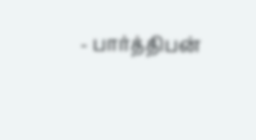- பார்த்திபன்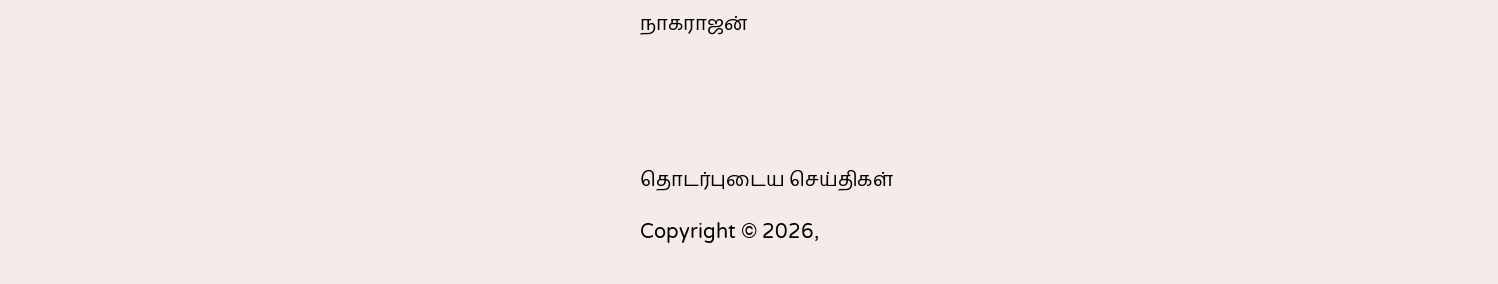நாகராஜன்





தொடர்புடைய செய்திகள்

Copyright © 2026,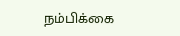நம்பிக்கை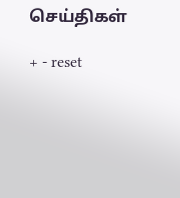செய்திகள்

+ - reset